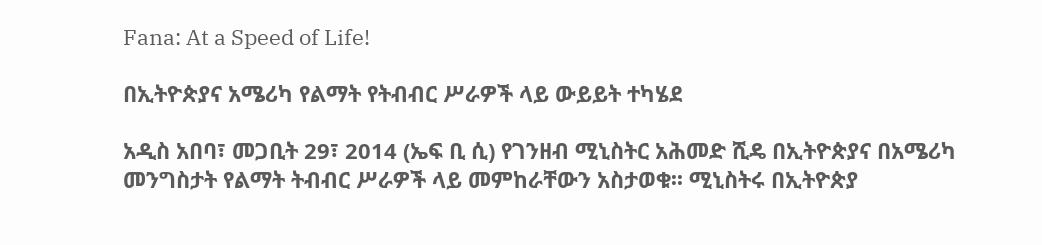Fana: At a Speed of Life!

በኢትዮጵያና አሜሪካ የልማት የትብብር ሥራዎች ላይ ውይይት ተካሄደ

አዲስ አበባ፣ መጋቢት 29፣ 2014 (ኤፍ ቢ ሲ) የገንዘብ ሚኒስትር አሕመድ ሺዴ በኢትዮጵያና በአሜሪካ መንግስታት የልማት ትብብር ሥራዎች ላይ መምከራቸውን አስታወቁ፡፡ ሚኒስትሩ በኢትዮጵያ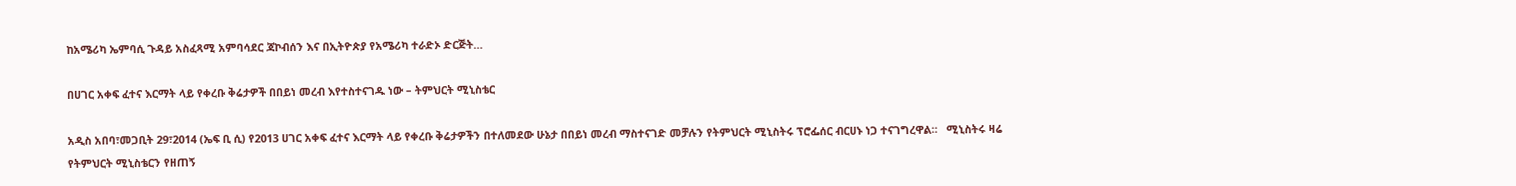ከአሜሪካ ኤምባሲ ጉዳይ አስፈጻሚ አምባሳደር ጃኮብሰን እና በኢትዮጵያ የአሜሪካ ተራድኦ ድርጅት…

በሀገር አቀፍ ፈተና እርማት ላይ የቀረቡ ቅሬታዎች በበይነ መረብ እየተስተናገዱ ነው – ትምህርት ሚኒስቴር

አዲስ አበባ፣መጋቢት 29፣2014 (ኤፍ ቢ ሲ) የ2013 ሀገር አቀፍ ፈተና እርማት ላይ የቀረቡ ቅሬታዎችን በተለመደው ሁኔታ በበይነ መረብ ማስተናገድ መቻሉን የትምህርት ሚኒስትሩ ፕሮፌሰር ብርሀኑ ነጋ ተናገግረዋል።   ሚኒስትሩ ዛሬ የትምህርት ሚኒስቴርን የዘጠኝ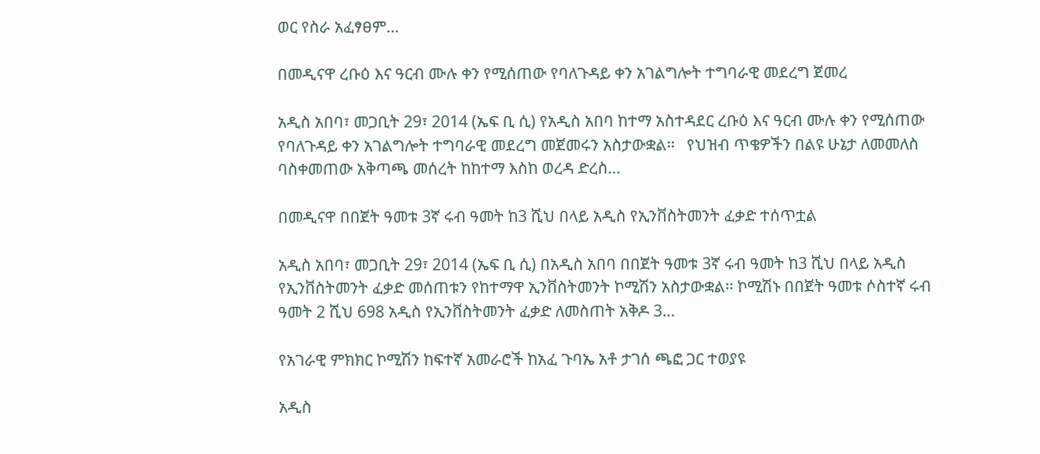ወር የስራ አፈፃፀም…

በመዲናዋ ረቡዕ እና ዓርብ ሙሉ ቀን የሚሰጠው የባለጉዳይ ቀን አገልግሎት ተግባራዊ መደረግ ጀመረ

አዲስ አበባ፣ መጋቢት 29፣ 2014 (ኤፍ ቢ ሲ) የአዲስ አበባ ከተማ አስተዳደር ረቡዕ እና ዓርብ ሙሉ ቀን የሚሰጠው የባለጉዳይ ቀን አገልግሎት ተግባራዊ መደረግ መጀመሩን አስታውቋል፡፡   የህዝብ ጥቄዎችን በልዩ ሁኔታ ለመመለስ ባስቀመጠው አቅጣጫ መሰረት ከከተማ እስከ ወረዳ ድረስ…

በመዲናዋ በበጀት ዓመቱ 3ኛ ሩብ ዓመት ከ3 ሺህ በላይ አዲስ የኢንቨስትመንት ፈቃድ ተሰጥቷል

አዲስ አበባ፣ መጋቢት 29፣ 2014 (ኤፍ ቢ ሲ) በአዲስ አበባ በበጀት ዓመቱ 3ኛ ሩብ ዓመት ከ3 ሺህ በላይ አዲስ የኢንቨስትመንት ፈቃድ መሰጠቱን የከተማዋ ኢንቨስትመንት ኮሚሽን አስታውቋል፡፡ ኮሚሽኑ በበጀት ዓመቱ ሶስተኛ ሩብ ዓመት 2 ሺህ 698 አዲስ የኢንቨስትመንት ፈቃድ ለመስጠት አቅዶ 3…

የአገራዊ ምክክር ኮሚሽን ከፍተኛ አመራሮች ከአፈ ጉባኤ አቶ ታገሰ ጫፎ ጋር ተወያዩ

አዲስ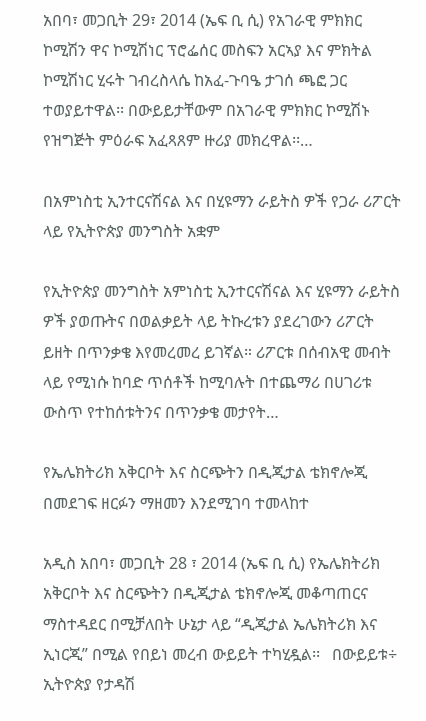አበባ፣ መጋቢት 29፣ 2014 (ኤፍ ቢ ሲ) የአገራዊ ምክክር ኮሚሽን ዋና ኮሚሽነር ፕሮፌሰር መስፍን አርኣያ እና ምክትል ኮሚሽነር ሂሩት ገብረስላሴ ከአፈ-ጉባዔ ታገሰ ጫፎ ጋር ተወያይተዋል፡፡ በውይይታቸውም በአገራዊ ምክክር ኮሚሽኑ የዝግጅት ምዕራፍ አፈጻጸም ዙሪያ መክረዋል፡፡…

በአምነስቲ ኢንተርናሽናል እና በሂዩማን ራይትስ ዎች የጋራ ሪፖርት ላይ የኢትዮጵያ መንግስት አቋም

የኢትዮጵያ መንግስት አምነስቲ ኢንተርናሽናል እና ሂዩማን ራይትስ ዎች ያወጡትና በወልቃይት ላይ ትኩረቱን ያደረገውን ሪፖርት ይዘት በጥንቃቄ እየመረመረ ይገኛል። ሪፖርቱ በሰብአዊ መብት ላይ የሚነሱ ከባድ ጥሰቶች ከሚባሉት በተጨማሪ በሀገሪቱ ውስጥ የተከሰቱትንና በጥንቃቄ መታየት…

የኤሌክትሪክ አቅርቦት እና ስርጭትን በዲጂታል ቴክኖሎጂ በመደገፍ ዘርፉን ማዘመን እንደሚገባ ተመላከተ

አዲስ አበባ፣ መጋቢት 28 ፣ 2014 (ኤፍ ቢ ሲ) የኤሌክትሪክ አቅርቦት እና ስርጭትን በዲጂታል ቴክኖሎጂ መቆጣጠርና ማስተዳደር በሚቻለበት ሁኔታ ላይ “ዲጂታል ኤሌክትሪክ እና ኢነርጂ” በሚል የበይነ መረብ ውይይት ተካሂዷል፡፡   በውይይቱ÷ ኢትዮጵያ የታዳሽ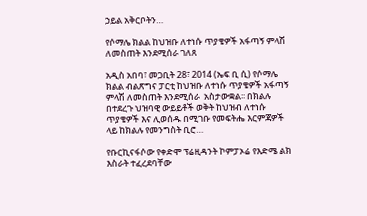ኃይል አቅርቦትን…

የሶማሌ ክልል ከህዝቡ ለተነሱ ጥያቄዎች አፋጣኝ ምላሽ ለመስጠት እንደሚሰራ ገለጸ

አዲስ አበባ፣ መጋቢት 28፣ 2014 (ኤፍ ቢ ሲ) የሶማሌ ክልል ብልጽግና ፓርቲ ከህዝቡ ለተነሱ ጥያቄዎች አፋጣኝ ምላሽ ለመስጠት እንደሚሰራ  አስታውቋል፡፡ በክልሉ በተደረጉ ህዝባዊ ውይይቶች ወቅት ከህዝብ ለተነሱ ጥያቄዎች እና ሊወሰዱ በሚገቡ የመፍትሔ እርምጃዎች ላይ ከክልሉ የመንግስት ቢሮ…

የቡርኪናፋሶው የቀድሞ ፕሬዚዳንት ኮምፓኦሬ የእድሜ ልክ እስራት ተፈረደባቸው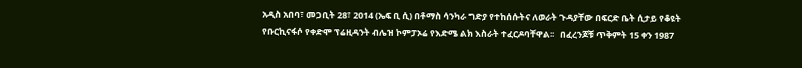አዲስ አበባ፣ መጋቢት 28፣ 2014 (ኤፍ ቢ ሲ) በቶማስ ሳንካራ ግድያ የተከሰሱትና ለወራት ጉዳያቸው በፍርድ ቤት ሲታይ የቆዩት የቡርኪናፋሶ የቀድሞ ፕሬዚዳንት ብሌዝ ኮምፓኦሬ የእድሜ ልክ እስራት ተፈርዶባቸዋል፡፡   በፈረንጆቹ ጥቅምት 15 ቀን 1987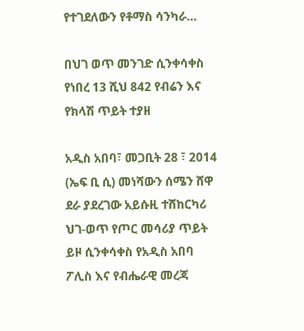የተገደለውን የቶማስ ሳንካራ…

በህገ ወጥ መንገድ ሲንቀሳቀስ የነበረ 13 ሺህ 842 የብሬን እና የክላሽ ጥይት ተያዘ

አዲስ አበባ፣ መጋቢት 28 ፣ 2014 (ኤፍ ቢ ሲ) መነሻውን ሰሜን ሸዋ ደራ ያደረገው አይሱዚ ተሸከርካሪ ህገ-ወጥ የጦር መሳሪያ ጥይት ይዞ ሲንቀሳቀስ የአዲስ አበባ ፖሊስ እና የብሔራዊ መረጃ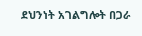ደህንነት አገልግሎት በጋራ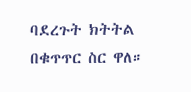ባደረጉት ክትትል በቁጥጥር ስር ዋለ።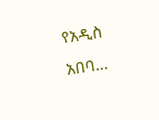የአዲስ አበባ…